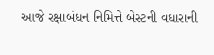આજે રક્ષાબંધન નિમિત્તે બેસ્ટની વધારાની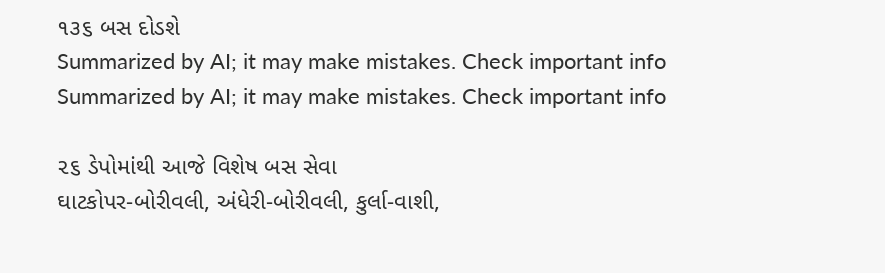૧૩૬ બસ દોડશે
Summarized by AI; it may make mistakes. Check important info
Summarized by AI; it may make mistakes. Check important info

૨૬ ડેપોમાંથી આજે વિશેષ બસ સેવા
ઘાટકોપર-બોરીવલી, અંધેરી-બોરીવલી, કુર્લા-વાશી,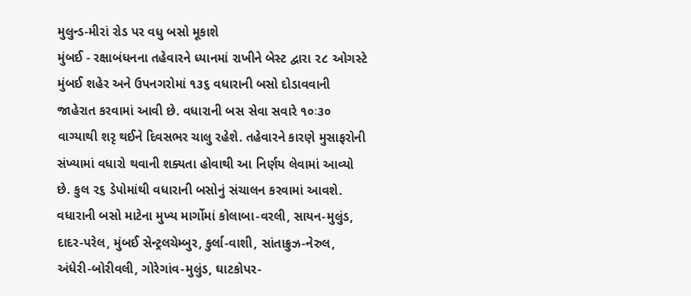મુલુન્ડ-મીરાં રોડ પર વધુ બસો મૂકાશે
મુંબઈ - રક્ષાબંધનના તહેવારને ધ્યાનમાં રાખીને બેસ્ટ દ્વારા ૨૮ ઓગસ્ટે મુંબઈ શહેર અને ઉપનગરોમાં ૧૩૬ વધારાની બસો દોડાવવાની જાહેરાત કરવામાં આવી છે. વધારાની બસ સેવા સવારે ૧૦ઃ૩૦ વાગ્યાથી શરૃ થઈને દિવસભર ચાલુ રહેશે. તહેવારને કારણે મુસાફરોની સંખ્યામાં વધારો થવાની શક્યતા હોવાથી આ નિર્ણય લેવામાં આવ્યો છે. કુલ ૨૬ ડેપોમાંથી વધારાની બસોનું સંચાલન કરવામાં આવશે.
વધારાની બસો માટેના મુખ્ય માર્ગોમાં કોલાબા-વરલી, સાયન-મુલુંડ, દાદર-પરેલ, મુંબઈ સેન્ટ્રલચેમ્બુર, કુર્લા-વાશી, સાંતાક્રુઝ-નેરુલ, અંધેરી-બોરીવલી, ગોરેગાંવ-મુલુંડ, ઘાટકોપર-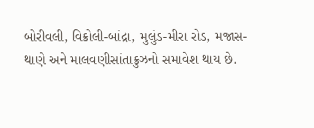બોરીવલી, વિક્રોલી-બાંદ્રા, મુલુંડ-મીરા રોડ, મજાસ-થાણે અને માલવણીસાંતાક્રુઝનો સમાવેશ થાય છે.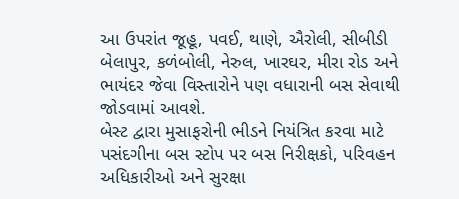આ ઉપરાંત જૂહૂ, પવઈ, થાણે, ઐરોલી, સીબીડી બેલાપુર, કળંબોલી, નેરુલ, ખારઘર, મીરા રોડ અને ભાયંદર જેવા વિસ્તારોને પણ વધારાની બસ સેવાથી જોડવામાં આવશે.
બેસ્ટ દ્વારા મુસાફરોની ભીડને નિયંત્રિત કરવા માટે પસંદગીના બસ સ્ટોપ પર બસ નિરીક્ષકો, પરિવહન અધિકારીઓ અને સુરક્ષા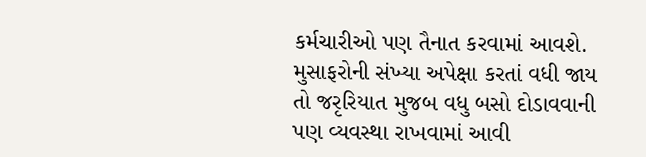કર્મચારીઓ પણ તૈનાત કરવામાં આવશે. મુસાફરોની સંખ્યા અપેક્ષા કરતાં વધી જાય તો જરૃરિયાત મુજબ વધુ બસો દોડાવવાની પણ વ્યવસ્થા રાખવામાં આવી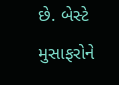છે. બેસ્ટે મુસાફરોને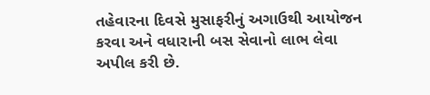તહેવારના દિવસે મુસાફરીનું અગાઉથી આયોજન કરવા અને વધારાની બસ સેવાનો લાભ લેવા અપીલ કરી છે.